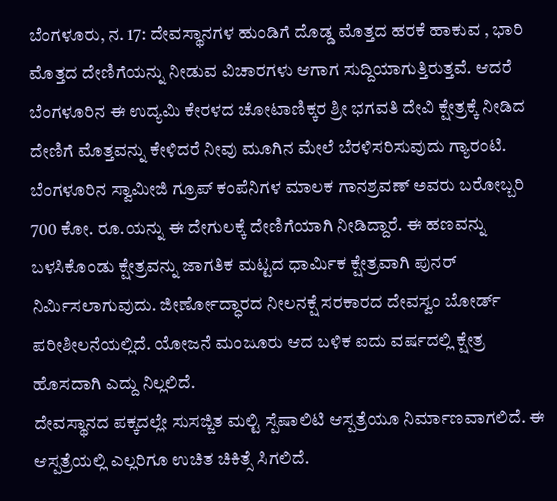ಬೆಂಗಳೂರು, ನ. 17: ದೇವಸ್ಥಾನಗಳ ಹುಂಡಿಗೆ ದೊಡ್ಡ ಮೊತ್ತದ ಹರಕೆ ಹಾಕುವ , ಭಾರಿ ಮೊತ್ತದ ದೇಣಿಗೆಯನ್ನು ನೀಡುವ ವಿಚಾರಗಳು ಆಗಾಗ ಸುದ್ದಿಯಾಗುತ್ತಿರುತ್ತವೆ. ಆದರೆ ಬೆಂಗಳೂರಿನ ಈ ಉದ್ಯಮಿ ಕೇರಳದ ಚೋಟಾಣಿಕ್ಕರ ಶ್ರೀ ಭಗವತಿ ದೇವಿ ಕ್ಷೇತ್ರಕ್ಕೆ ನೀಡಿದ ದೇಣಿಗೆ ಮೊತ್ತವನ್ನು ಕೇಳಿದರೆ ನೀವು ಮೂಗಿನ ಮೇಲೆ ಬೆರಳಿಸರಿಸುವುದು ಗ್ಯಾರಂಟಿ.
ಬೆಂಗಳೂರಿನ ಸ್ವಾಮೀಜಿ ಗ್ರೂಪ್ ಕಂಪೆನಿಗಳ ಮಾಲಕ ಗಾನಶ್ರವಣ್ ಅವರು ಬರೋಬ್ಬರಿ 700 ಕೋ. ರೂ.ಯನ್ನು ಈ ದೇಗುಲಕ್ಕೆ ದೇಣಿಗೆಯಾಗಿ ನೀಡಿದ್ದಾರೆ. ಈ ಹಣವನ್ನು ಬಳಸಿಕೊಂಡು ಕ್ಷೇತ್ರವನ್ನು ಜಾಗತಿಕ ಮಟ್ಟದ ಧಾರ್ಮಿಕ ಕ್ಷೇತ್ರವಾಗಿ ಪುನರ್ ನಿರ್ಮಿಸಲಾಗುವುದು. ಜೀರ್ಣೋದ್ಧಾರದ ನೀಲನಕ್ಷೆ ಸರಕಾರದ ದೇವಸ್ವಂ ಬೋರ್ಡ್ ಪರೀಶೀಲನೆಯಲ್ಲಿದೆ. ಯೋಜನೆ ಮಂಜೂರು ಆದ ಬಳಿಕ ಐದು ವರ್ಷದಲ್ಲಿ ಕ್ಷೇತ್ರ ಹೊಸದಾಗಿ ಎದ್ದು ನಿಲ್ಲಲಿದೆ.
ದೇವಸ್ಥಾನದ ಪಕ್ಕದಲ್ಲೇ ಸುಸಜ್ಜಿತ ಮಲ್ಟಿ ಸ್ಪೆಷಾಲಿಟಿ ಆಸ್ಪತ್ರೆಯೂ ನಿರ್ಮಾಣವಾಗಲಿದೆ. ಈ ಆಸ್ಪತ್ರೆಯಲ್ಲಿ ಎಲ್ಲರಿಗೂ ಉಚಿತ ಚಿಕಿತ್ಸೆ ಸಿಗಲಿದೆ.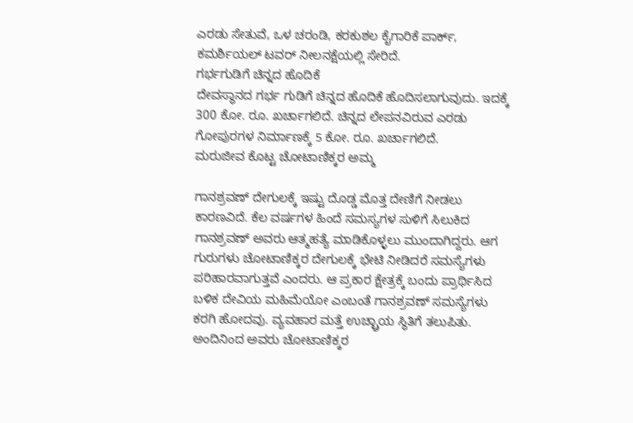ಎರಡು ಸೇತುವೆ, ಒಳ ಚರಂಡಿ, ಕರಕುಶಲ ಕೈಗಾರಿಕೆ ಪಾರ್ಕ್, ಕಮರ್ಶಿಯಲ್ ಟವರ್ ನೀಲನಕ್ಷೆಯಲ್ಲಿ ಸೇರಿದೆ.
ಗರ್ಭಗುಡಿಗೆ ಚಿನ್ನದ ಹೊದಿಕೆ
ದೇವಸ್ಥಾನದ ಗರ್ಭ ಗುಡಿಗೆ ಚಿನ್ನದ ಹೊದಿಕೆ ಹೊದಿಸಲಾಗುವುದು. ಇದಕ್ಕೆ 300 ಕೋ. ರೂ. ಖರ್ಚಾಗಲಿದೆ. ಚಿನ್ನದ ಲೇಪನವಿರುವ ಎರಡು ಗೋಪುರಗಳ ನಿರ್ಮಾಣಕ್ಕೆ 5 ಕೋ. ರೂ. ಖರ್ಚಾಗಲಿದೆ.
ಮರುಜೀವ ಕೊಟ್ಟ ಚೋಟಾಣಿಕ್ಕರ ಅಮ್ಮ

ಗಾನಶ್ರವಣ್ ದೇಗುಲಕ್ಕೆ ಇಷ್ಟು ದೊಡ್ಡ ಮೊತ್ತ ದೇಣಿಗೆ ನೀಡಲು ಕಾರಣವಿದೆ. ಕೆಲ ವರ್ಷಗಳ ಹಿಂದೆ ಸಮಸ್ಯಗಳ ಸುಳಿಗೆ ಸಿಲುಕಿದ ಗಾನಶ್ರವಣ್ ಅವರು ಆತ್ಮಹತ್ಯೆ ಮಾಡಿಕೊಳ್ಳಲು ಮುಂದಾಗಿದ್ದರು. ಆಗ ಗುರುಗಳು ಚೋಟಾಣಿಕ್ಕರ ದೇಗುಲಕ್ಕೆ ಭೇಟಿ ನೀಡಿದರೆ ಸಮಸ್ಯೆಗಳು ಪರಿಹಾರವಾಗುತ್ತವೆ ಎಂದರು. ಆ ಪ್ರಕಾರ ಕ್ಷೇತ್ರಕ್ಕೆ ಬಂದು ಪ್ರಾರ್ಥಿಸಿದ ಬಳಿಕ ದೇವಿಯ ಮಹಿಮೆಯೋ ಎಂಬಂತೆ ಗಾನಶ್ರವಣ್ ಸಮಸ್ಯೆಗಳು ಕರಗಿ ಹೋದವು. ವ್ಯವಹಾರ ಮತ್ತೆ ಉಚ್ಛ್ರಾಯ ಸ್ಥಿತಿಗೆ ತಲುಪಿತು. ಅಂದಿನಿಂದ ಅವರು ಚೋಟಾಣಿಕ್ಕರ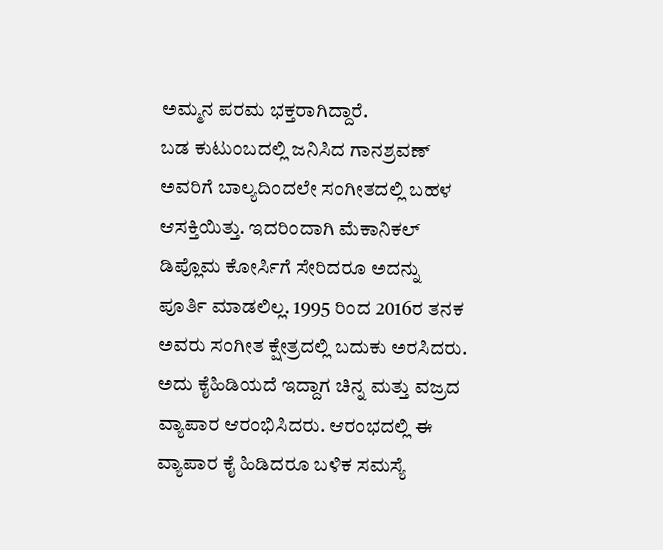ಅಮ್ಮನ ಪರಮ ಭಕ್ತರಾಗಿದ್ದಾರೆ.
ಬಡ ಕುಟುಂಬದಲ್ಲಿ ಜನಿಸಿದ ಗಾನಶ್ರವಣ್ ಅವರಿಗೆ ಬಾಲ್ಯದಿಂದಲೇ ಸಂಗೀತದಲ್ಲಿ ಬಹಳ ಆಸಕ್ತಿಯಿತ್ತು. ಇದರಿಂದಾಗಿ ಮೆಕಾನಿಕಲ್ ಡಿಪ್ಲೊಮ ಕೋರ್ಸಿಗೆ ಸೇರಿದರೂ ಅದನ್ನು ಪೂರ್ತಿ ಮಾಡಲಿಲ್ಲ. 1995 ರಿಂದ 2016ರ ತನಕ ಅವರು ಸಂಗೀತ ಕ್ಷೇತ್ರದಲ್ಲಿ ಬದುಕು ಅರಸಿದರು. ಅದು ಕೈಹಿಡಿಯದೆ ಇದ್ದಾಗ ಚಿನ್ನ ಮತ್ತು ವಜ್ರದ ವ್ಯಾಪಾರ ಆರಂಭಿಸಿದರು. ಆರಂಭದಲ್ಲಿ ಈ ವ್ಯಾಪಾರ ಕೈ ಹಿಡಿದರೂ ಬಳಿಕ ಸಮಸ್ಯೆ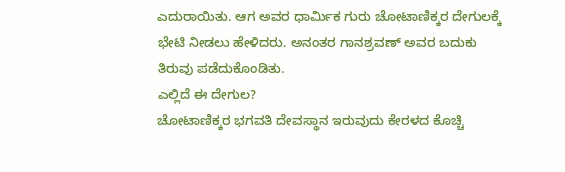ಎದುರಾಯಿತು. ಆಗ ಅವರ ಧಾರ್ಮಿಕ ಗುರು ಚೋಟಾಣಿಕ್ಕರ ದೇಗುಲಕ್ಕೆ ಭೇಟಿ ನೀಡಲು ಹೇಳಿದರು. ಅನಂತರ ಗಾನಶ್ರವಣ್ ಅವರ ಬದುಕು ತಿರುವು ಪಡೆದುಕೊಂಡಿತು.
ಎಲ್ಲಿದೆ ಈ ದೇಗುಲ?
ಚೋಟಾಣಿಕ್ಕರ ಭಗವತಿ ದೇವಸ್ಥಾನ ಇರುವುದು ಕೇರಳದ ಕೊಚ್ಚಿ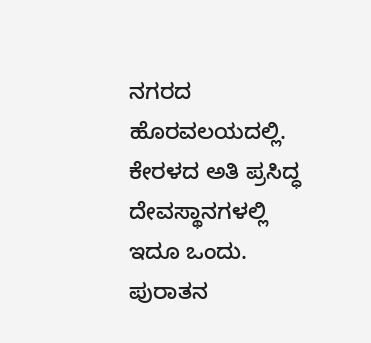ನಗರದ ಹೊರವಲಯದಲ್ಲಿ. ಕೇರಳದ ಅತಿ ಪ್ರಸಿದ್ಧ ದೇವಸ್ಥಾನಗಳಲ್ಲಿ ಇದೂ ಒಂದು. ಪುರಾತನ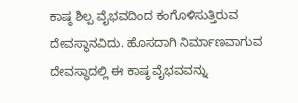ಕಾಷ್ಠ ಶಿಲ್ಪ ವೈಭವದಿಂದ ಕಂಗೊಳಿಸುತ್ತಿರುವ ದೇವಸ್ಥಾನವಿದು. ಹೊಸದಾಗಿ ನಿರ್ಮಾಣವಾಗುವ ದೇವಸ್ಥಾದಲ್ಲಿ ಈ ಕಾಷ್ಠ ವೈಭವವನ್ನು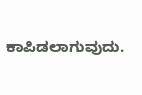ಕಾಪಿಡಲಾಗುವುದು.